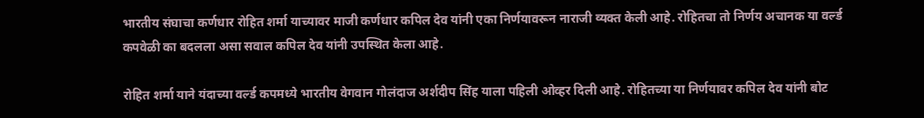भारतीय संघाचा कर्णधार रोहित शर्मा याच्यावर माजी कर्णधार कपिल देव यांनी एका निर्णयावरून नाराजी व्यक्त केली आहे. रोहितचा तो निर्णय अचानक या वर्ल्ड कपवेळी का बदलला असा सवाल कपिल देव यांनी उपस्थित केला आहे.

रोहित शर्मा याने यंदाच्या वर्ल्ड कपमध्ये भारतीय वेगवान गोलंदाज अर्शदीप सिंह याला पहिली ओव्हर दिली आहे. रोहितच्या या निर्णयावर कपिल देव यांनी बोट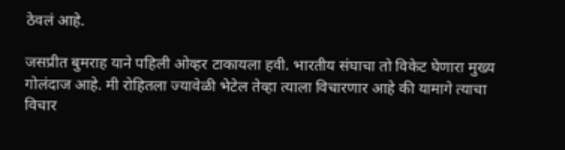ठेवलं आहे.

जसप्रीत बुमराह याने पहिली ओव्हर टाकायला हवी. भारतीय संघाचा तो विकेट घेणारा मुख्य गोलंदाज आहे. मी रोहितला ज्यावेळी भेटेल तेव्हा त्याला विचारणार आहे की यामागे त्याचा विचार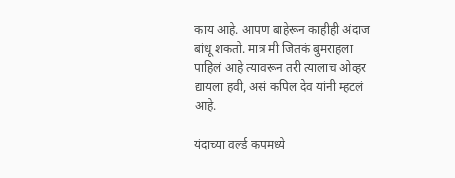काय आहे. आपण बाहेरून काहीही अंदाज बांधू शकतो. मात्र मी जितकं बुमराहला पाहिलं आहे त्यावरून तरी त्यालाच ओव्हर द्यायला हवी, असं कपिल देव यांनी म्हटलं आहे.

यंदाच्या वर्ल्ड कपमध्ये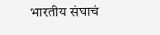भारतीय संघाचं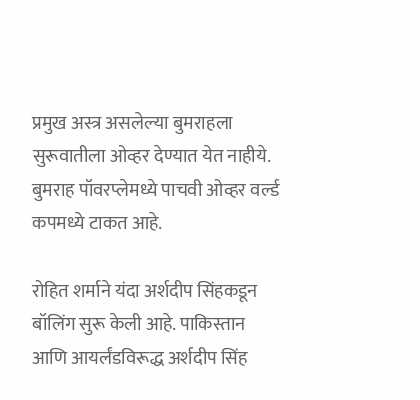प्रमुख अस्त्र असलेल्या बुमराहला सुरूवातीला ओव्हर देण्यात येत नाहीये. बुमराह पॉवरप्लेमध्ये पाचवी ओव्हर वर्ल्ड कपमध्ये टाकत आहे.

रोहित शर्माने यंदा अर्शदीप सिंहकडून बॉलिंग सुरू केली आहे. पाकिस्तान आणि आयर्लंडविरूद्ध अर्शदीप सिंह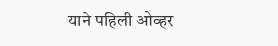याने पहिली ओव्हर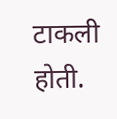टाकली होती.